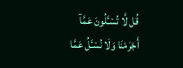قُل لَّا تُسْـَٔلُونَ عَمَّآ أَجْرَمْنَا وَلَا نُسْـَٔلُ عَمَّا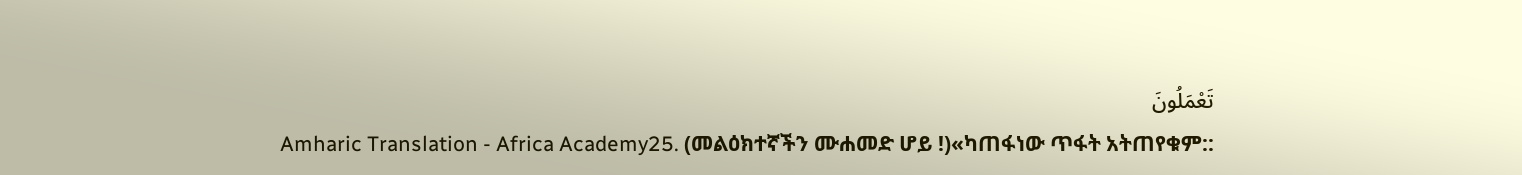تَعْمَلُونَ
Amharic Translation - Africa Academy25. (መልዕክተኛችን ሙሐመድ ሆይ !)«ካጠፋነው ጥፋት አትጠየቁም::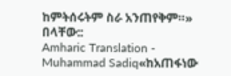ከምትሰሩትም ስራ አንጠየቅም።» በላቸው::
Amharic Translation - Muhammad Sadiq«ከአጠፋነው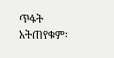ጥፋት አትጠየቁም፡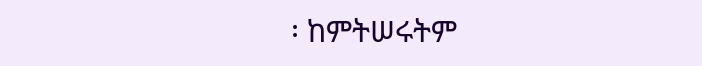፡ ከምትሠሩትም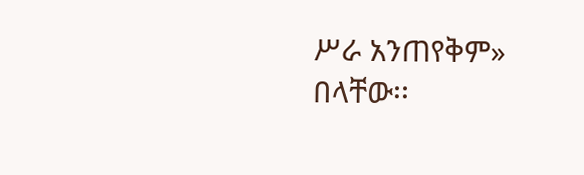ሥራ አንጠየቅም» በላቸው፡፡